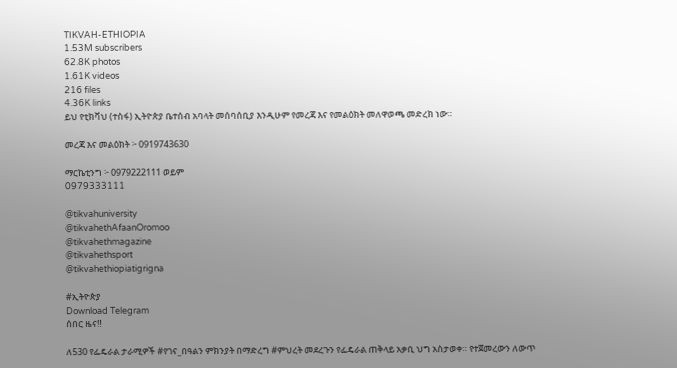TIKVAH-ETHIOPIA
1.53M subscribers
62.8K photos
1.61K videos
216 files
4.36K links
ይህ የቲክቫህ (ተስፋ) ኢትዮጵያ ቤተሰብ አባላት መሰባሰቢያ እንዲሁም የመረጃ እና የመልዕክት መለዋወጫ መድረክ ነው።

መረጃ እና መልዕክት ፦ 0919743630

ማርኬቲንግ ፦ 0979222111 ወይም
0979333111

@tikvahuniversity
@tikvahethAfaanOromoo
@tikvahethmagazine
@tikvahethsport
@tikvahethiopiatigrigna

#ኢትዮጵያ
Download Telegram
ሰበር ዜና‼

ለ530 የፌዴራል ታራሚዎች #የገና_በዓልን ምክንያት በማድረግ #ምህረት መደረጉን የፌዴራል ጠቅላይ አቃቢ ህግ አስታወቀ። የተጀመረውን ለውጥ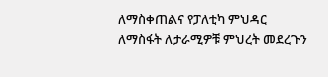ለማስቀጠልና የፓለቲካ ምህዳር ለማስፋት ለታራሚዎቹ ምህረት መደረጉን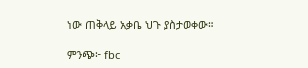ነው ጠቅላይ አቃቤ ህጉ ያስታወቀው።

ምንጭ፦ fbc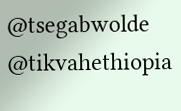@tsegabwolde @tikvahethiopia